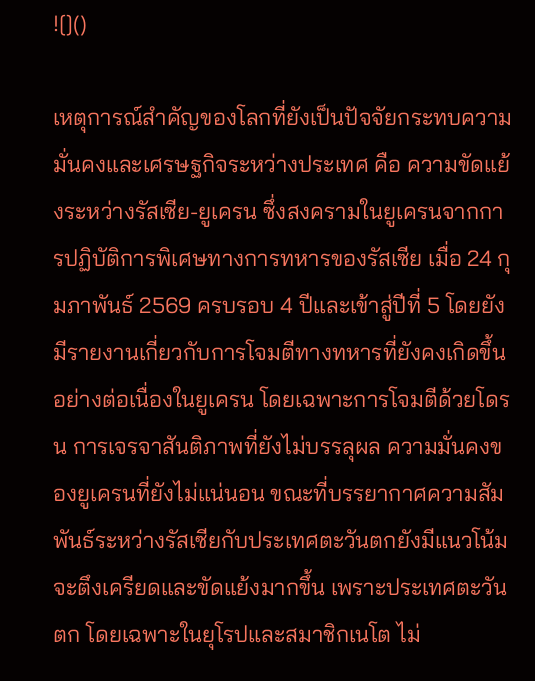![]()

เหตุการณ์สำคัญของโลกที่ยังเป็นปัจจัยกระทบความมั่นคงและเศรษฐกิจระหว่างประเทศ คือ ความขัดแย้งระหว่างรัสเซีย-ยูเครน ซึ่งสงครามในยูเครนจากการปฏิบัติการพิเศษทางการทหารของรัสเซีย เมื่อ 24 กุมภาพันธ์ 2569 ครบรอบ 4 ปีและเข้าสู่ปีที่ 5 โดยยังมีรายงานเกี่ยวกับการโจมตีทางทหารที่ยังคงเกิดขึ้นอย่างต่อเนื่องในยูเครน โดยเฉพาะการโจมตีด้วยโดรน การเจรจาสันติภาพที่ยังไม่บรรลุผล ความมั่นคงของยูเครนที่ยังไม่แน่นอน ขณะที่บรรยากาศความสัมพันธ์ระหว่างรัสเซียกับประเทศตะวันตกยังมีแนวโน้มจะตึงเครียดและขัดแย้งมากขึ้น เพราะประเทศตะวันตก โดยเฉพาะในยุโรปและสมาชิกเนโต ไม่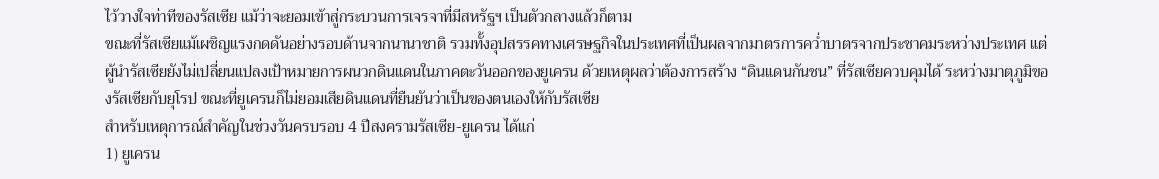ไว้วางใจท่าทีของรัสเซีย แม้ว่าจะยอมเข้าสู่กระบวนการเจรจาที่มีสหรัฐฯ เป็นตัวกลางแล้วก็ตาม
ขณะที่รัสเซียแม้เผชิญแรงกดดันอย่างรอบด้านจากนานาชาติ รวมทั้งอุปสรรคทางเศรษฐกิจในประเทศที่เป็นผลจากมาตรการคว่ำบาตรจากประชาคมระหว่างประเทศ แต่ผู้นำรัสเซียยังไม่เปลี่ยนแปลงเป้าหมายการผนวกดินแดนในภาคตะวันออกของยูเครน ด้วยเหตุผลว่าต้องการสร้าง “ดินแดนกันชน” ที่รัสเซียควบคุมได้ ระหว่างมาตุภูมิของรัสเซียกับยุโรป ขณะที่ยูเครนก็ไม่ยอมเสียดินแดนที่ยืนยันว่าเป็นของตนเองให้กับรัสเซีย
สำหรับเหตุการณ์สำคัญในช่วงวันครบรอบ 4 ปีสงครามรัสเซีย-ยูเครน ได้แก่
1) ยูเครน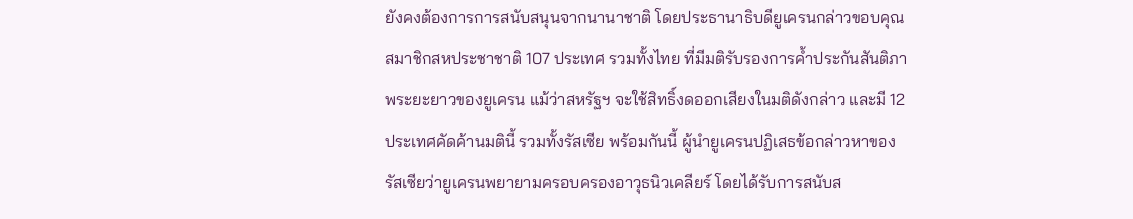ยังคงต้องการการสนับสนุนจากนานาชาติ โดยประธานาธิบดียูเครนกล่าวขอบคุณสมาชิกสหประชาชาติ 107 ประเทศ รวมทั้งไทย ที่มีมติรับรองการค้ำประกันสันติภาพระยะยาวของยูเครน แม้ว่าสหรัฐฯ จะใช้สิทธิ์งดออกเสียงในมติดังกล่าว และมี 12 ประเทศคัดค้านมตินี้ รวมทั้งรัสเซีย พร้อมกันนี้ ผู้นำยูเครนปฏิเสธข้อกล่าวหาของรัสเซียว่ายูเครนพยายามครอบครองอาวุธนิวเคลียร์ โดยได้รับการสนับส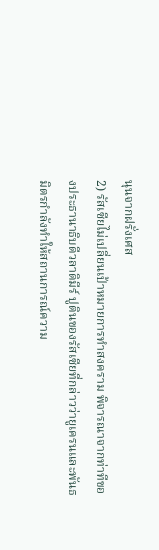นุนจากฝรั่งเศส
2) รัสเซียไม่เปลี่ยนเป้าหมายการทำสงคราม พิจารณาจากท่าทีของประธานาธิบดีวลาดิมีร์ ปูตินของรัสเซียที่กล่าวว่ายูเครนและพันธมิตรกำลังทำให้สถานการณ์ความ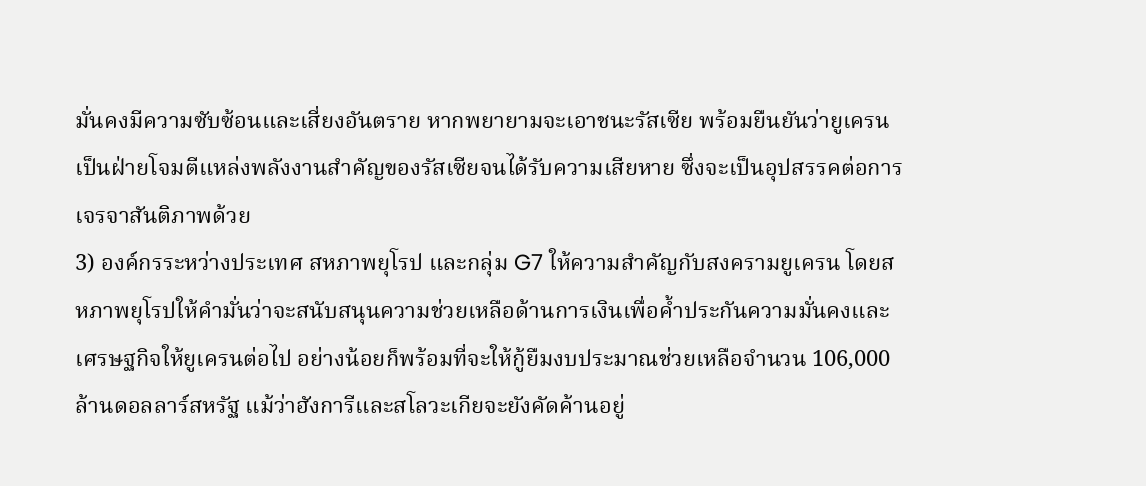มั่นคงมีความซับซ้อนและเสี่ยงอันตราย หากพยายามจะเอาชนะรัสเซีย พร้อมยืนยันว่ายูเครนเป็นฝ่ายโจมตีแหล่งพลังงานสำคัญของรัสเซียจนได้รับความเสียหาย ซึ่งจะเป็นอุปสรรคต่อการเจรจาสันติภาพด้วย
3) องค์กรระหว่างประเทศ สหภาพยุโรป และกลุ่ม G7 ให้ความสำคัญกับสงครามยูเครน โดยสหภาพยุโรปให้คำมั่นว่าจะสนับสนุนความช่วยเหลือด้านการเงินเพื่อค้ำประกันความมั่นคงและเศรษฐกิจให้ยูเครนต่อไป อย่างน้อยก็พร้อมที่จะให้กู้ยืมงบประมาณช่วยเหลือจำนวน 106,000 ล้านดอลลาร์สหรัฐ แม้ว่าฮังการีและสโลวะเกียจะยังคัดค้านอยู่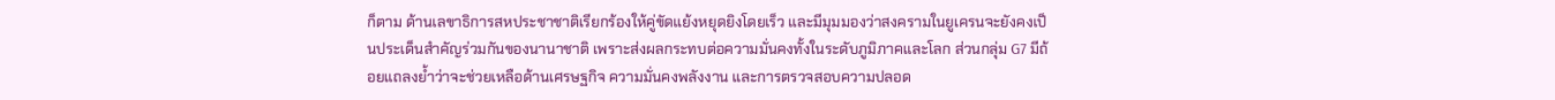ก็ตาม ด้านเลขาธิการสหประชาชาติเรียกร้องให้คู่ขัดแย้งหยุดยิงโดยเร็ว และมีมุมมองว่าสงครามในยูเครนจะยังคงเป็นประเด็นสำคัญร่วมกันของนานาชาติ เพราะส่งผลกระทบต่อความมั่นคงทั้งในระดับภูมิภาคและโลก ส่วนกลุ่ม G7 มีถ้อยแถลงย้ำว่าจะช่วยเหลือด้านเศรษฐกิจ ความมั่นคงพลังงาน และการตรวจสอบความปลอด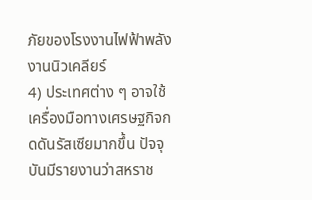ภัยของโรงงานไฟฟ้าพลังงานนิวเคลียร์
4) ประเทศต่าง ๆ อาจใช้เครื่องมือทางเศรษฐกิจกดดันรัสเซียมากขึ้น ปัจจุบันมีรายงานว่าสหราช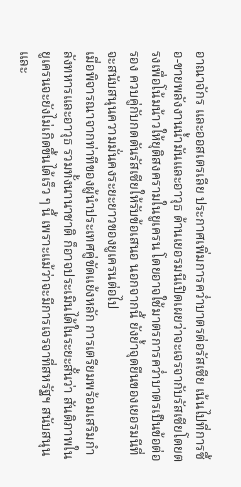อาณาจักร และออสเตรเลีย ประกาศเพิ่มการคว่ำบาตรต่อรัสเซีย เน้นไปที่การซื้อ-ขายพลังงานน้ำมันและอาวุธ ด้านเยอรมนีเปิดเผยว่าจะเจรจากับรัสเซียโดยตรงเพื่อโน้มน้าวให้ยุติสงครามในยูเครน โดยอาจใช้มาตรการคว่ำบาตรเป็นข้อต่อรอง ควบคู่กับกดดันรัสเซียให้รับข้อเสนอ นอกจากนี้ ยังย้ำจุดยืนของเยอรมนีที่จะสนับสนุนความมั่นคงระยะยาวของยูเครนต่อไป
เมื่อพิจารณาจากท่าทีของผู้นำประเทศคู่ขัดแย้งหลัก การเตรียมพร้อมเสริมกำลังทหารและอาวุธ รวมทั้งนานาชาติ ก็อาจประเมินได้ในระยะสั้นว่า สันติภาพในยูเครนจะยังไม่เกิดขึ้นได้เร็ว ๆ นี้ เพราะแม้ว่าจะมีการเจรจาที่สหรัฐฯ สนับสนุนและ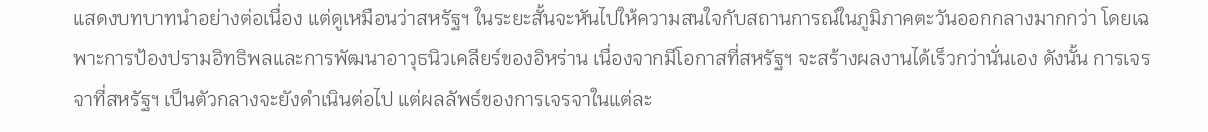แสดงบทบาทนำอย่างต่อเนื่อง แต่ดูเหมือนว่าสหรัฐฯ ในระยะสั้นจะหันไปให้ความสนใจกับสถานการณ์ในภูมิภาคตะวันออกกลางมากกว่า โดยเฉพาะการป้องปรามอิทธิพลและการพัฒนาอาวุธนิวเคลียร์ของอิหร่าน เนื่องจากมีโอกาสที่สหรัฐฯ จะสร้างผลงานได้เร็วกว่านั่นเอง ดังนั้น การเจรจาที่สหรัฐฯ เป็นตัวกลางจะยังดำเนินต่อไป แต่ผลลัพธ์ของการเจรจาในแต่ละ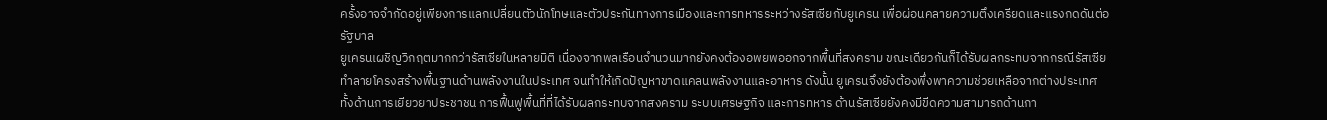ครั้งอาจจำกัดอยู่เพียงการแลกเปลี่ยนตัวนักโทษและตัวประกันทางการเมืองและการทหารระหว่างรัสเซียกับยูเครน เพื่อผ่อนคลายความตึงเครียดและแรงกดดันต่อรัฐบาล
ยูเครนเผชิญวิกฤตมากกว่ารัสเซียในหลายมิติ เนื่องจากพลเรือนจำนวนมากยังคงต้องอพยพออกจากพื้นที่สงคราม ขณะเดียวกันก็ได้รับผลกระทบจากกรณีรัสเซียทำลายโครงสร้างพื้นฐานด้านพลังงานในประเทศ จนทำให้เกิดปัญหาขาดแคลนพลังงานและอาหาร ดังนั้น ยูเครนจึงยังต้องพึ่งพาความช่วยเหลือจากต่างประเทศ ทั้งด้านการเยียวยาประชาชน การฟื้นฟูพื้นที่ที่ได้รับผลกระทบจากสงคราม ระบบเศรษฐกิจ และการทหาร ด้านรัสเซียยังคงมีขีดความสามารถด้านกา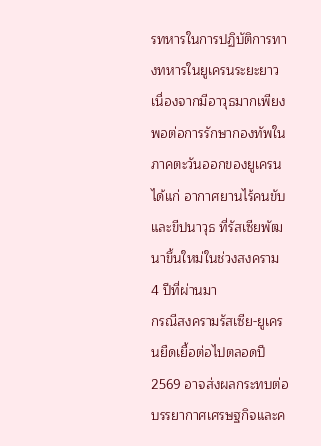รทหารในการปฏิบัติการทางทหารในยูเครนระยะยาว เนื่องจากมีอาวุธมากเพียงพอต่อการรักษากองทัพในภาคตะวันออกของยูเครน ได้แก่ อากาศยานไร้คนขับและขีปนาวุธ ที่รัสเซียพัฒนาขึ้นใหม่ในช่วงสงคราม 4 ปีที่ผ่านมา
กรณีสงครามรัสเซีย-ยูเครนยืดเยื้อต่อไปตลอดปี 2569 อาจส่งผลกระทบต่อบรรยากาศเศรษฐกิจและค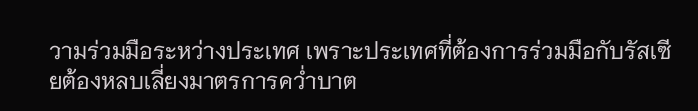วามร่วมมือระหว่างประเทศ เพราะประเทศที่ต้องการร่วมมือกับรัสเซียต้องหลบเลี่ยงมาตรการคว่ำบาต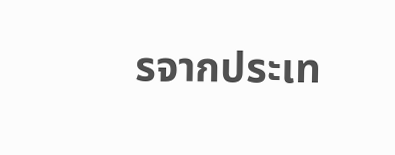รจากประเท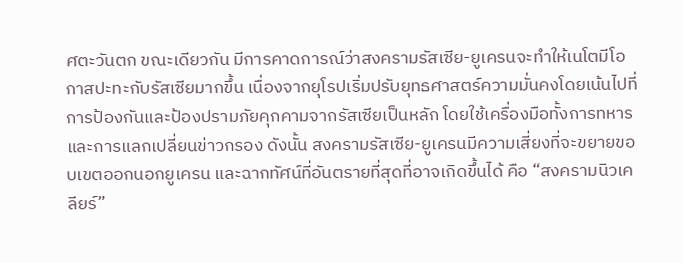ศตะวันตก ขณะเดียวกัน มีการคาดการณ์ว่าสงครามรัสเซีย-ยูเครนจะทำให้เนโตมีโอกาสปะทะกับรัสเซียมากขึ้น เนื่องจากยุโรปเริ่มปรับยุทธศาสตร์ความมั่นคงโดยเน้นไปที่การป้องกันและป้องปรามภัยคุกคามจากรัสเซียเป็นหลัก โดยใช้เครื่องมือทั้งการทหารและการแลกเปลี่ยนข่าวกรอง ดังนั้น สงครามรัสเซีย-ยูเครนมีความเสี่ยงที่จะขยายขอบเขตออกนอกยูเครน และฉากทัศน์ที่อันตรายที่สุดที่อาจเกิดขึ้นได้ คือ “สงครามนิวเคลียร์”